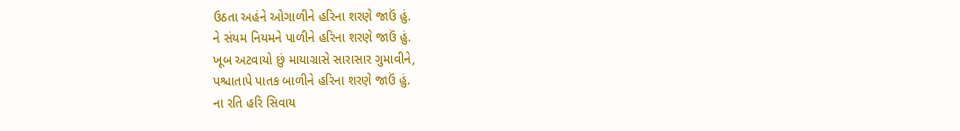ઉઠતા અહંને ઓગાળીને હરિના શરણે જાઉં હું.
ને સંયમ નિયમને પાળીને હરિના શરણે જાઉં હું.
ખૂબ અટવાયો છું માયાગ્રાસે સારાસાર ગુમાવીને,
પશ્ચાતાપે પાતક બાળીને હરિના શરણે જાઉં હું.
ના રતિ હરિ સિવાય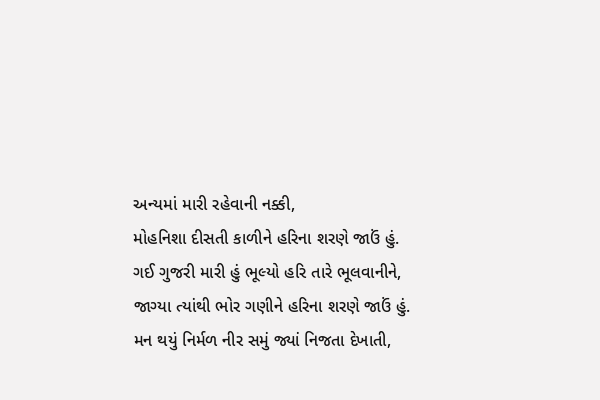અન્યમાં મારી રહેવાની નક્કી,
મોહનિશા દીસતી કાળીને હરિના શરણે જાઉં હું.
ગઈ ગુજરી મારી હું ભૂલ્યો હરિ તારે ભૂલવાનીને,
જાગ્યા ત્યાંથી ભોર ગણીને હરિના શરણે જાઉં હું.
મન થયું નિર્મળ નીર સમું જ્યાં નિજતા દેખાતી,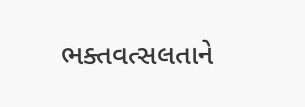ભક્તવત્સલતાને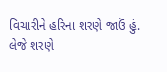વિચારીને હરિના શરણે જાઉં હું.
લેજે શરણે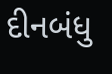દીનબંધુ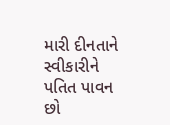મારી દીનતાને સ્વીકારીને
પતિત પાવન છો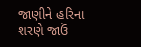જાણીને હરિના શરણે જાઉં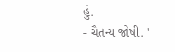હું.
- ચૈતન્ય જોષી. '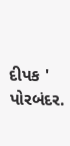દીપક ' પોરબંદર.